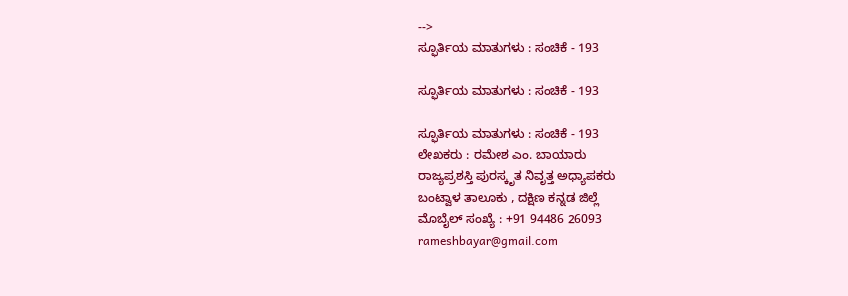-->
ಸ್ಫೂರ್ತಿಯ ಮಾತುಗಳು : ಸಂಚಿಕೆ - 193

ಸ್ಫೂರ್ತಿಯ ಮಾತುಗಳು : ಸಂಚಿಕೆ - 193

ಸ್ಫೂರ್ತಿಯ ಮಾತುಗಳು : ಸಂಚಿಕೆ - 193
ಲೇಖಕರು : ರಮೇಶ ಎಂ. ಬಾಯಾರು
ರಾಜ್ಯಪ್ರಶಸ್ತಿ ಪುರಸ್ಕೃತ ನಿವೃತ್ತ ಅಧ್ಯಾಪಕರು
ಬಂಟ್ವಾಳ ತಾಲೂಕು , ದಕ್ಷಿಣ ಕನ್ನಡ ಜಿಲ್ಲೆ
ಮೊಬೈಲ್ ಸಂಖ್ಯೆ : +91 94486 26093
rameshbayar@gmail.com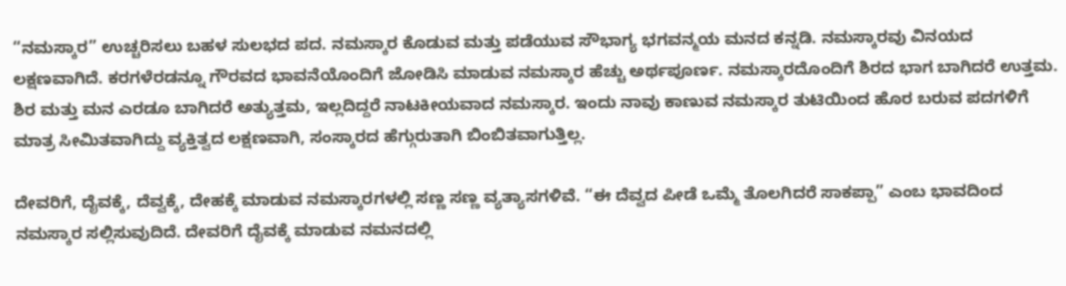“ನಮಸ್ಕಾರ” ಉಚ್ಚರಿಸಲು ಬಹಳ ಸುಲಭದ ಪದ. ನಮಸ್ಕಾರ ಕೊಡುವ ಮತ್ತು ಪಡೆಯುವ ಸೌಭಾಗ್ಯ ಭಗವನ್ಮಯ ಮನದ ಕನ್ನಡಿ. ನಮಸ್ಕಾರವು ವಿನಯದ ಲಕ್ಷಣವಾಗಿದೆ. ಕರಗಳೆರಡನ್ನೂ ಗೌರವದ ಭಾವನೆಯೊಂದಿಗೆ ಜೋಡಿಸಿ ಮಾಡುವ ನಮಸ್ಕಾರ ಹೆಚ್ಚು ಅರ್ಥಪೂರ್ಣ. ನಮಸ್ಕಾರದೊಂದಿಗೆ ಶಿರದ ಭಾಗ ಬಾಗಿದರೆ ಉತ್ತಮ. ಶಿರ ಮತ್ತು ಮನ ಎರಡೂ ಬಾಗಿದರೆ ಅತ್ಯುತ್ತಮ, ಇಲ್ಲದಿದ್ದರೆ ನಾಟಕೀಯವಾದ ನಮಸ್ಕಾರ. ಇಂದು ನಾವು ಕಾಣುವ ನಮಸ್ಕಾರ ತುಟಿಯಿಂದ ಹೊರ ಬರುವ ಪದಗಳಿಗೆ ಮಾತ್ರ ಸೀಮಿತವಾಗಿದ್ದು ವ್ಯಕ್ತಿತ್ವದ ಲಕ್ಷಣವಾಗಿ, ಸಂಸ್ಕಾರದ ಹೆಗ್ಗುರುತಾಗಿ ಬಿಂಬಿತವಾಗುತ್ತಿಲ್ಲ.

ದೇವರಿಗೆ, ದೈವಕ್ಕೆ, ದೆವ್ವಕ್ಕೆ, ದೇಹಕ್ಕೆ ಮಾಡುವ ನಮಸ್ಕಾರಗಳಲ್ಲಿ ಸಣ್ಣ ಸಣ್ಣ ವ್ಯತ್ಯಾಸಗಳಿವೆ. “ಈ ದೆವ್ವದ ಪೀಡೆ ಒಮ್ಮೆ ತೊಲಗಿದರೆ ಸಾಕಪ್ಪಾ” ಎಂಬ ಭಾವದಿಂದ ನಮಸ್ಕಾರ ಸಲ್ಲಿಸುವುದಿದೆ. ದೇವರಿಗೆ ದೈವಕ್ಕೆ ಮಾಡುವ ನಮನದಲ್ಲಿ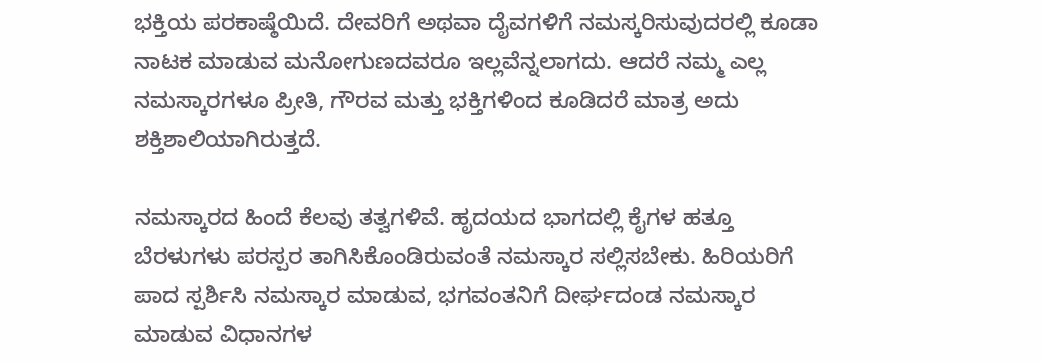ಭಕ್ತಿಯ ಪರಕಾಷ್ಠೆಯಿದೆ. ದೇವರಿಗೆ ಅಥವಾ ದೈವಗಳಿಗೆ ನಮಸ್ಕರಿಸುವುದರಲ್ಲಿ ಕೂಡಾ ನಾಟಕ ಮಾಡುವ ಮನೋಗುಣದವರೂ ಇಲ್ಲವೆನ್ನಲಾಗದು. ಆದರೆ ನಮ್ಮ ಎಲ್ಲ ನಮಸ್ಕಾರಗಳೂ ಪ್ರೀತಿ, ಗೌರವ ಮತ್ತು ಭಕ್ತಿಗಳಿಂದ ಕೂಡಿದರೆ ಮಾತ್ರ ಅದು ಶಕ್ತಿಶಾಲಿಯಾಗಿರುತ್ತದೆ.

ನಮಸ್ಕಾರದ ಹಿಂದೆ ಕೆಲವು ತತ್ವಗಳಿವೆ. ಹೃದಯದ ಭಾಗದಲ್ಲಿ ಕೈಗಳ ಹತ್ತೂ ಬೆರಳುಗಳು ಪರಸ್ಪರ ತಾಗಿಸಿಕೊಂಡಿರುವಂತೆ ನಮಸ್ಕಾರ ಸಲ್ಲಿಸಬೇಕು. ಹಿರಿಯರಿಗೆ ಪಾದ ಸ್ಪರ್ಶಿಸಿ ನಮಸ್ಕಾರ ಮಾಡುವ, ಭಗವಂತನಿಗೆ ದೀರ್ಘದಂಡ ನಮಸ್ಕಾರ ಮಾಡುವ ವಿಧಾನಗಳ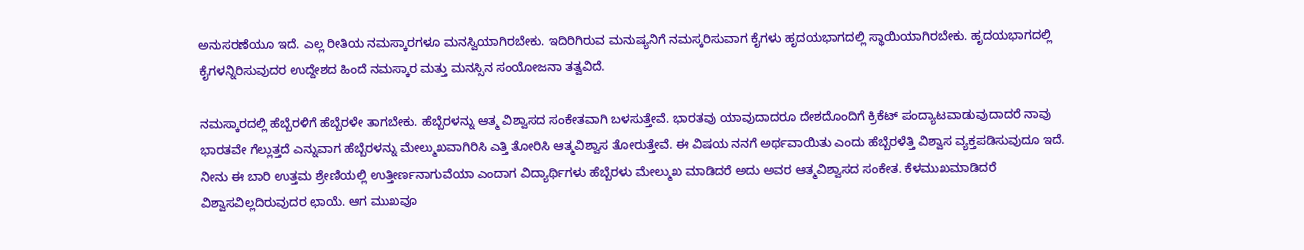ಅನುಸರಣೆಯೂ ಇದೆ. ಎಲ್ಲ ರೀತಿಯ ನಮಸ್ಕಾರಗಳೂ ಮನಸ್ವಿಯಾಗಿರಬೇಕು. ಇದಿರಿಗಿರುವ ಮನುಷ್ಯನಿಗೆ ನಮಸ್ಕರಿಸುವಾಗ ಕೈಗಳು ಹೃದಯಭಾಗದಲ್ಲಿ ಸ್ಥಾಯಿಯಾಗಿರಬೇಕು. ಹೃದಯಭಾಗದಲ್ಲಿ ಕೈಗಳನ್ನಿರಿಸುವುದರ ಉದ್ದೇಶದ ಹಿಂದೆ ನಮಸ್ಕಾರ ಮತ್ತು ಮನಸ್ಸಿನ ಸಂಯೋಜನಾ ತತ್ವವಿದೆ.

ನಮಸ್ಕಾರದಲ್ಲಿ ಹೆಬ್ಬೆರಳಿಗೆ ಹೆಬ್ಬೆರಳೇ ತಾಗಬೇಕು. ಹೆಬ್ಬೆರಳನ್ನು ಆತ್ಮ ವಿಶ್ವಾಸದ ಸಂಕೇತವಾಗಿ ಬಳಸುತ್ತೇವೆ. ಭಾರತವು ಯಾವುದಾದರೂ ದೇಶದೊಂದಿಗೆ ಕ್ರಿಕೆಟ್‌ ಪಂದ್ಯಾಟವಾಡುವುದಾದರೆ ನಾವು ಭಾರತವೇ ಗೆಲ್ಲುತ್ತದೆ ಎನ್ನುವಾಗ ಹೆಬ್ಬೆರಳನ್ನು ಮೇಲ್ಮುಖವಾಗಿರಿಸಿ ಎತ್ತಿ ತೋರಿಸಿ ಆತ್ಮವಿಶ್ವಾಸ ತೋರುತ್ತೇವೆ. ಈ ವಿಷಯ ನನಗೆ ಅರ್ಥವಾಯಿತು ಎಂದು ಹೆಬ್ಬೆರಳೆತ್ತಿ ವಿಶ್ವಾಸ ವ್ಯಕ್ತಪಡಿಸುವುದೂ ಇದೆ. ನೀನು ಈ ಬಾರಿ ಉತ್ತಮ ಶ್ರೇಣಿಯಲ್ಲಿ ಉತ್ತೀರ್ಣನಾಗುವೆಯಾ ಎಂದಾಗ ವಿದ್ಯಾರ್ಥಿಗಳು ಹೆಬ್ಬೆರಳು ಮೇಲ್ಮುಖ ಮಾಡಿದರೆ ಅದು ಅವರ ಆತ್ಮವಿಶ್ವಾಸದ ಸಂಕೇತ. ಕೆಳಮುಖಮಾಡಿದರೆ ವಿಶ್ವಾಸವಿಲ್ಲದಿರುವುದರ ಛಾಯೆ. ಆಗ ಮುಖವೂ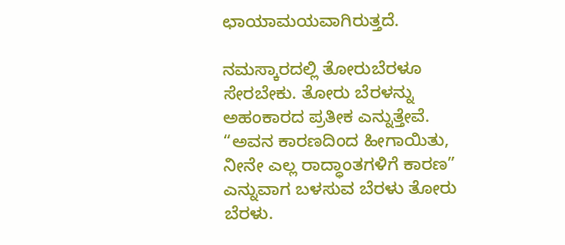ಛಾಯಾಮಯವಾಗಿರುತ್ತದೆ.

ನಮಸ್ಕಾರದಲ್ಲಿ ತೋರುಬೆರಳೂ ಸೇರಬೇಕು. ತೋರು ಬೆರಳನ್ನು ಅಹಂಕಾರದ ಪ್ರತೀಕ ಎನ್ನುತ್ತೇವೆ. “ಅವನ ಕಾರಣದಿಂದ ಹೀಗಾಯಿತು, ನೀನೇ ಎಲ್ಲ ರಾದ್ಧಾಂತಗಳಿಗೆ ಕಾರಣ” ಎನ್ನುವಾಗ ಬಳಸುವ ಬೆರಳು ತೋರು ಬೆರಳು.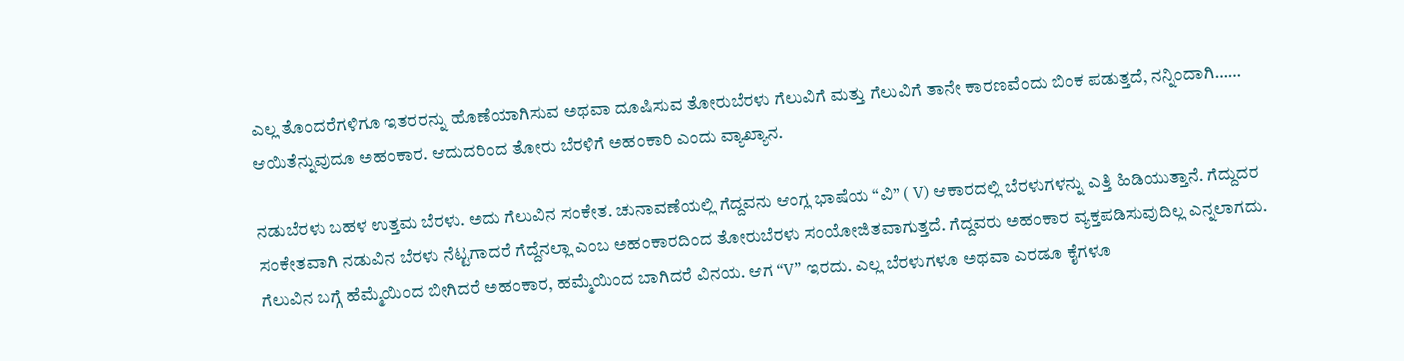ಎಲ್ಲ ತೊಂದರೆಗಳಿಗೂ ಇತರರನ್ನು ಹೊಣೆಯಾಗಿಸುವ ಅಥವಾ ದೂಷಿಸುವ ತೋರುಬೆರಳು ಗೆಲುವಿಗೆ ಮತ್ತು ಗೆಲುವಿಗೆ ತಾನೇ ಕಾರಣವೆಂದು ಬಿಂಕ ಪಡುತ್ತದೆ, ನನ್ನಿಂದಾಗಿ…… ಆಯಿತೆನ್ನುವುದೂ ಅಹಂಕಾರ. ಆದುದರಿಂದ ತೋರು ಬೆರಳಿಗೆ ಅಹಂಕಾರಿ ಎಂದು ವ್ಯಾಖ್ಯಾನ.

ನಡುಬೆರಳು ಬಹಳ ಉತ್ತಮ ಬೆರಳು. ಅದು ಗೆಲುವಿನ ಸಂಕೇತ. ಚುನಾವಣೆಯಲ್ಲಿ ಗೆದ್ದವನು ಆಂಗ್ಲ ಭಾಷೆಯ “ವಿ” ( V) ಆಕಾರದಲ್ಲಿ ಬೆರಳುಗಳನ್ನು ಎತ್ತಿ ಹಿಡಿಯುತ್ತಾನೆ. ಗೆದ್ದುದರ ಸಂಕೇತವಾಗಿ ನಡುವಿನ ಬೆರಳು ನೆಟ್ಟಗಾದರೆ ಗೆದ್ದೆನಲ್ಲಾ ಎಂಬ ಅಹಂಕಾರದಿಂದ ತೋರುಬೆರಳು ಸಂಯೋಜಿತವಾಗುತ್ತದೆ. ಗೆದ್ದವರು ಅಹಂಕಾರ ವ್ಯಕ್ತಪಡಿಸುವುದಿಲ್ಲ ಎನ್ನಲಾಗದು. ಗೆಲುವಿನ ಬಗ್ಗೆ ಹೆಮ್ಮೆಯಿಂದ ಬೀಗಿದರೆ ಅಹಂಕಾರ, ಹಮ್ಮೆಯಿಂದ ಬಾಗಿದರೆ ವಿನಯ. ಆಗ “V” ಇರದು. ಎಲ್ಲ ಬೆರಳುಗಳೂ ಅಥವಾ ಎರಡೂ ಕೈಗಳೂ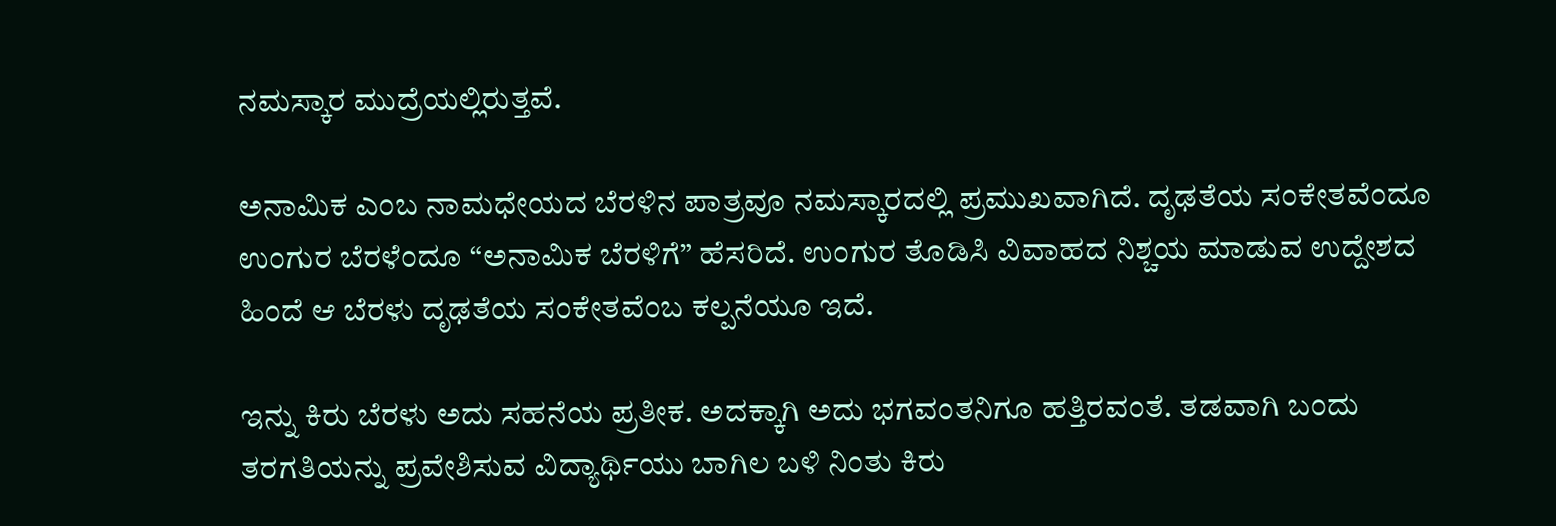ನಮಸ್ಕಾರ ಮುದ್ರೆಯಲ್ಲಿರುತ್ತವೆ.

ಅನಾಮಿಕ ಎಂಬ ನಾಮಧೇಯದ ಬೆರಳಿನ ಪಾತ್ರವೂ ನಮಸ್ಕಾರದಲ್ಲಿ ಪ್ರಮುಖವಾಗಿದೆ. ದೃಢತೆಯ ಸಂಕೇತವೆಂದೂ ಉಂಗುರ ಬೆರಳೆಂದೂ “ಅನಾಮಿಕ ಬೆರಳಿಗೆ” ಹೆಸರಿದೆ. ಉಂಗುರ ತೊಡಿಸಿ ವಿವಾಹದ ನಿಶ್ಚಯ ಮಾಡುವ ಉದ್ದೇಶದ ಹಿಂದೆ ಆ ಬೆರಳು ದೃಢತೆಯ ಸಂಕೇತವೆಂಬ ಕಲ್ಪನೆಯೂ ಇದೆ.

ಇನ್ನು ಕಿರು ಬೆರಳು ಅದು ಸಹನೆಯ ಪ್ರತೀಕ. ಅದಕ್ಕಾಗಿ ಅದು ಭಗವಂತನಿಗೂ ಹತ್ತಿರವಂತೆ. ತಡವಾಗಿ ಬಂದು ತರಗತಿಯನ್ನು ಪ್ರವೇಶಿಸುವ ವಿದ್ಯಾರ್ಥಿಯು ಬಾಗಿಲ ಬಳಿ ನಿಂತು ಕಿರು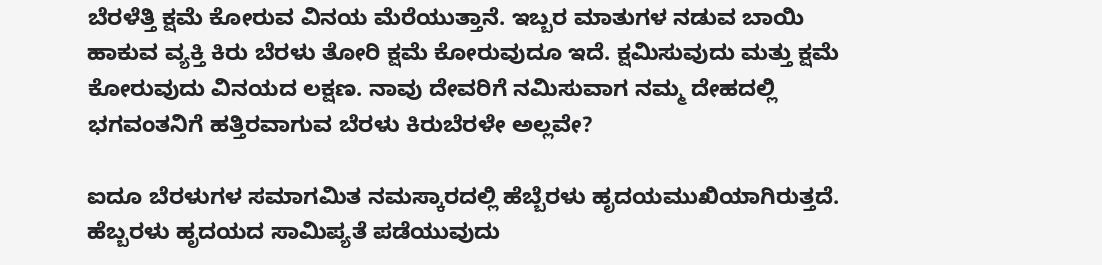ಬೆರಳೆತ್ತಿ ಕ್ಷಮೆ ಕೋರುವ ವಿನಯ ಮೆರೆಯುತ್ತಾನೆ. ಇಬ್ಬರ ಮಾತುಗಳ ನಡುವ ಬಾಯಿ ಹಾಕುವ ವ್ಯಕ್ತಿ ಕಿರು ಬೆರಳು ತೋರಿ ಕ್ಷಮೆ ಕೋರುವುದೂ ಇದೆ. ಕ್ಷಮಿಸುವುದು ಮತ್ತು ಕ್ಷಮೆ ಕೋರುವುದು ವಿನಯದ ಲಕ್ಷಣ. ನಾವು ದೇವರಿಗೆ ನಮಿಸುವಾಗ ನಮ್ಮ ದೇಹದಲ್ಲಿ ಭಗವಂತನಿಗೆ ಹತ್ತಿರವಾಗುವ ಬೆರಳು ಕಿರುಬೆರಳೇ ಅಲ್ಲವೇ?

ಐದೂ ಬೆರಳುಗಳ ಸಮಾಗಮಿತ ನಮಸ್ಕಾರದಲ್ಲಿ ಹೆಬ್ಬೆರಳು ಹೃದಯಮುಖಿಯಾಗಿರುತ್ತದೆ. ಹೆಬ್ಬರಳು ಹೃದಯದ ಸಾಮಿಪ್ಯತೆ ಪಡೆಯುವುದು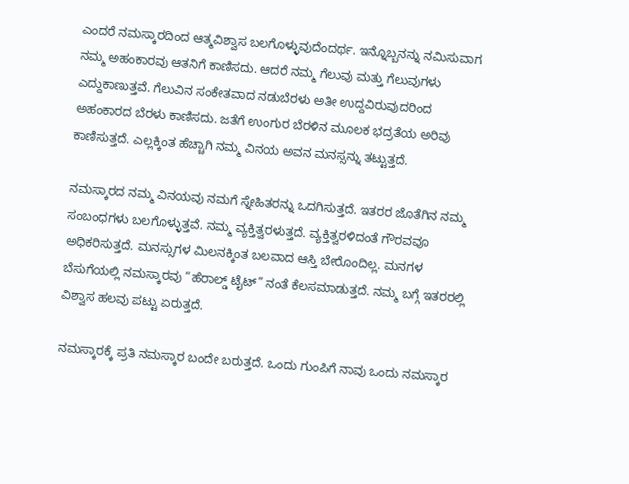ಎಂದರೆ ನಮಸ್ಕಾರದಿಂದ ಆತ್ಮವಿಶ್ವಾಸ ಬಲಗೊಳ್ಳುವುದೆಂದರ್ಥ. ಇನ್ನೊಬ್ಬನನ್ನು ನಮಿಸುವಾಗ ನಮ್ಮ ಅಹಂಕಾರವು ಆತನಿಗೆ ಕಾಣಿಸದು. ಆದರೆ ನಮ್ಮ ಗೆಲುವು ಮತ್ತು ಗೆಲುವುಗಳು ಎದ್ದುಕಾಣುತ್ತವೆ. ಗೆಲುವಿನ ಸಂಕೇತವಾದ ನಡುಬೆರಳು ಅತೀ ಉದ್ದವಿರುವುದರಿಂದ ಅಹಂಕಾರದ ಬೆರಳು ಕಾಣಿಸದು. ಜತೆಗೆ ಉಂಗುರ ಬೆರಳಿನ ಮೂಲಕ ಭದ್ರತೆಯ ಅರಿವು ಕಾಣಿಸುತ್ತದೆ. ಎಲ್ಲಕ್ಕಿಂತ ಹೆಚ್ಚಾಗಿ ನಮ್ಮ ವಿನಯ ಅವನ ಮನಸ್ಸನ್ನು ತಟ್ಟುತ್ತದೆ.

ನಮಸ್ಕಾರದ ನಮ್ಮ ವಿನಯವು ನಮಗೆ ಸ್ನೇಹಿತರನ್ನು ಒದಗಿಸುತ್ತದೆ. ಇತರರ ಜೊತೆಗಿನ ನಮ್ಮ ಸಂಬಂಧಗಳು ಬಲಗೊಳ್ಳುತ್ತವೆ. ನಮ್ಮ ವ್ಯಕ್ತಿತ್ವರಳುತ್ತದೆ. ವ್ಯಕ್ತಿತ್ವರಳಿದಂತೆ ಗೌರವವೂ ಅಧಿಕರಿಸುತ್ತದೆ. ಮನಸ್ಸುಗಳ ಮಿಲನಕ್ಕಿಂತ ಬಲವಾದ ಆಸ್ತಿ ಬೇರೊಂದಿಲ್ಲ. ಮನಗಳ ಬೆಸುಗೆಯಲ್ಲಿ ನಮಸ್ಕಾರವು “ಹೆರಾಲ್ಡ್‌ ಟೈಟ್‌” ನಂತೆ ಕೆಲಸಮಾಡುತ್ತದೆ. ನಮ್ಮ ಬಗ್ಗೆ ಇತರರಲ್ಲಿ ವಿಶ್ವಾಸ ಹಲವು ಪಟ್ಟು ಏರುತ್ತದೆ.

ನಮಸ್ಕಾರಕ್ಕೆ ಪ್ರತಿ ನಮಸ್ಕಾರ ಬಂದೇ ಬರುತ್ತದೆ. ಒಂದು ಗುಂಪಿಗೆ ನಾವು ಒಂದು ನಮಸ್ಕಾರ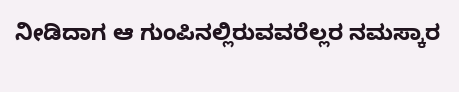ನೀಡಿದಾಗ ಆ ಗುಂಪಿನಲ್ಲಿರುವವರೆಲ್ಲರ ನಮಸ್ಕಾರ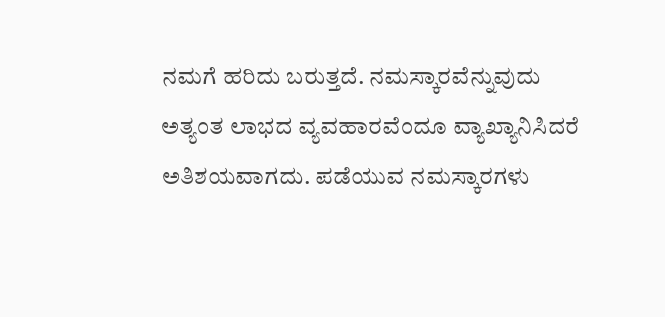ನಮಗೆ ಹರಿದು ಬರುತ್ತದೆ. ನಮಸ್ಕಾರವೆನ್ನುವುದು ಅತ್ಯಂತ ಲಾಭದ ವ್ಯವಹಾರವೆಂದೂ ವ್ಯಾಖ್ಯಾನಿಸಿದರೆ ಅತಿಶಯವಾಗದು. ಪಡೆಯುವ ನಮಸ್ಕಾರಗಳು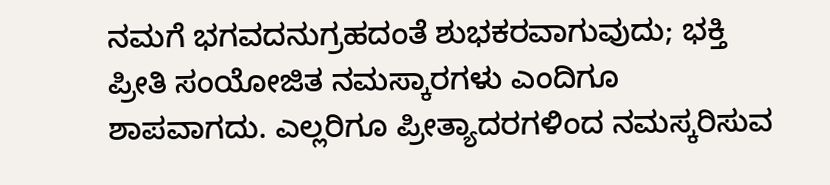ನಮಗೆ ಭಗವದನುಗ್ರಹದಂತೆ ಶುಭಕರವಾಗುವುದು; ಭಕ್ತಿ ಪ್ರೀತಿ ಸಂಯೋಜಿತ ನಮಸ್ಕಾರಗಳು ಎಂದಿಗೂ ಶಾಪವಾಗದು. ಎಲ್ಲರಿಗೂ ಪ್ರೀತ್ಯಾದರಗಳಿಂದ ನಮಸ್ಕರಿಸುವ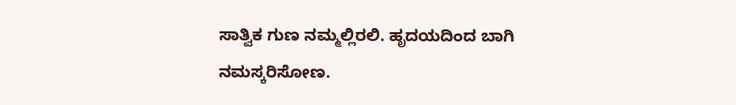ಸಾತ್ವಿಕ ಗುಣ ನಮ್ಮಲ್ಲಿರಲಿ. ಹೃದಯದಿಂದ ಬಾಗಿ ನಮಸ್ಕರಿಸೋಣ.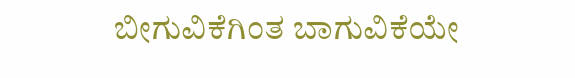ಬೀಗುವಿಕೆಗಿಂತ ಬಾಗುವಿಕೆಯೇ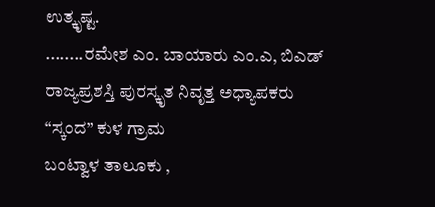ಉತ್ಕೃಷ್ಟ.
........ರಮೇಶ ಎಂ. ಬಾಯಾರು ಎಂ.ಎ, ಬಿಎಡ್
ರಾಜ್ಯಪ್ರಶಸ್ತಿ ಪುರಸ್ಕೃತ ನಿವೃತ್ತ ಅಧ್ಯಾಪಕರು
“ಸ್ಕಂದ” ಕುಳ ಗ್ರಾಮ
ಬಂಟ್ವಾಳ ತಾಲೂಕು ,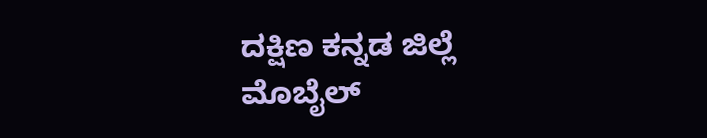ದಕ್ಷಿಣ ಕನ್ನಡ ಜಿಲ್ಲೆ
ಮೊಬೈಲ್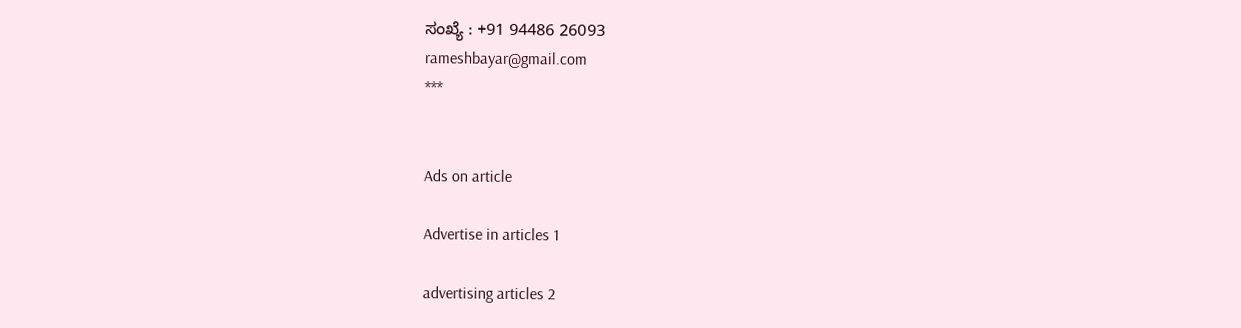ಸಂಖ್ಯೆ : +91 94486 26093
rameshbayar@gmail.com
***


Ads on article

Advertise in articles 1

advertising articles 2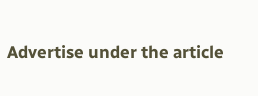Advertise under the article